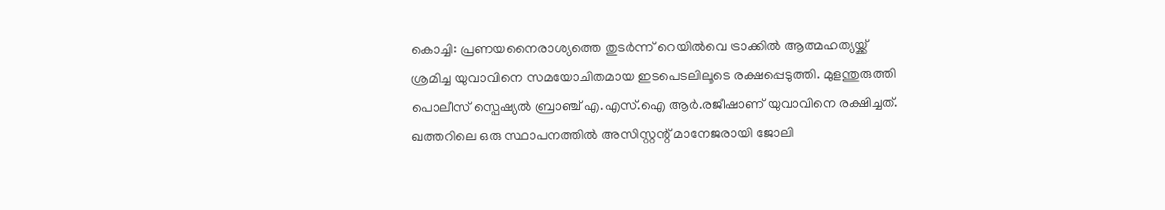കൊച്ചി: പ്രണയനൈരാശ്യത്തെ തുടർന്ന് റെയിൽവെ ട്രാക്കിൽ ആത്മഹത്യയ്ക്ക് ശ്രമിച്ച യുവാവിനെ സമയോചിതമായ ഇടപെടലിലൂടെ രക്ഷപ്പെടുത്തി. മുളന്തുരുത്തി പൊലീസ് സ്പെഷ്യൽ ബ്രാഞ്ച് എ.എസ്.ഐ ആർ.രജീഷാണ് യുവാവിനെ രക്ഷിച്ചത്. ഖത്തറിലെ ഒരു സ്ഥാപനത്തിൽ അസിസ്റ്റന്റ് മാനേജരായി ജോലി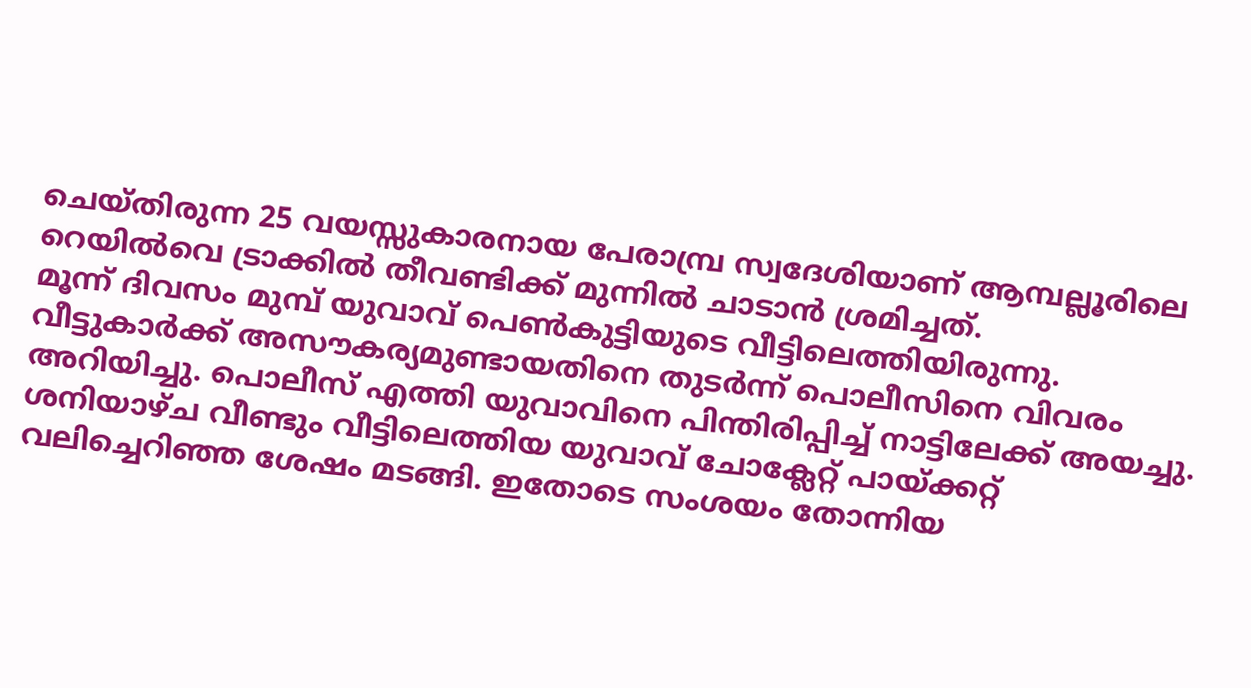ചെയ്തിരുന്ന 25 വയസ്സുകാരനായ പേരാമ്പ്ര സ്വദേശിയാണ് ആമ്പല്ലൂരിലെ റെയിൽവെ ട്രാക്കിൽ തീവണ്ടിക്ക് മുന്നിൽ ചാടാൻ ശ്രമിച്ചത്.
മൂന്ന് ദിവസം മുമ്പ് യുവാവ് പെൺകുട്ടിയുടെ വീട്ടിലെത്തിയിരുന്നു. വീട്ടുകാർക്ക് അസൗകര്യമുണ്ടായതിനെ തുടർന്ന് പൊലീസിനെ വിവരം അറിയിച്ചു. പൊലീസ് എത്തി യുവാവിനെ പിന്തിരിപ്പിച്ച് നാട്ടിലേക്ക് അയച്ചു. ശനിയാഴ്ച വീണ്ടും വീട്ടിലെത്തിയ യുവാവ് ചോക്ലേറ്റ് പായ്ക്കറ്റ് വലിച്ചെറിഞ്ഞ ശേഷം മടങ്ങി. ഇതോടെ സംശയം തോന്നിയ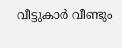വീട്ടുകാർ വീണ്ടും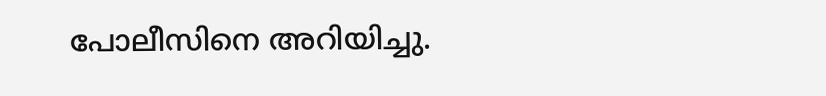പോലീസിനെ അറിയിച്ചു.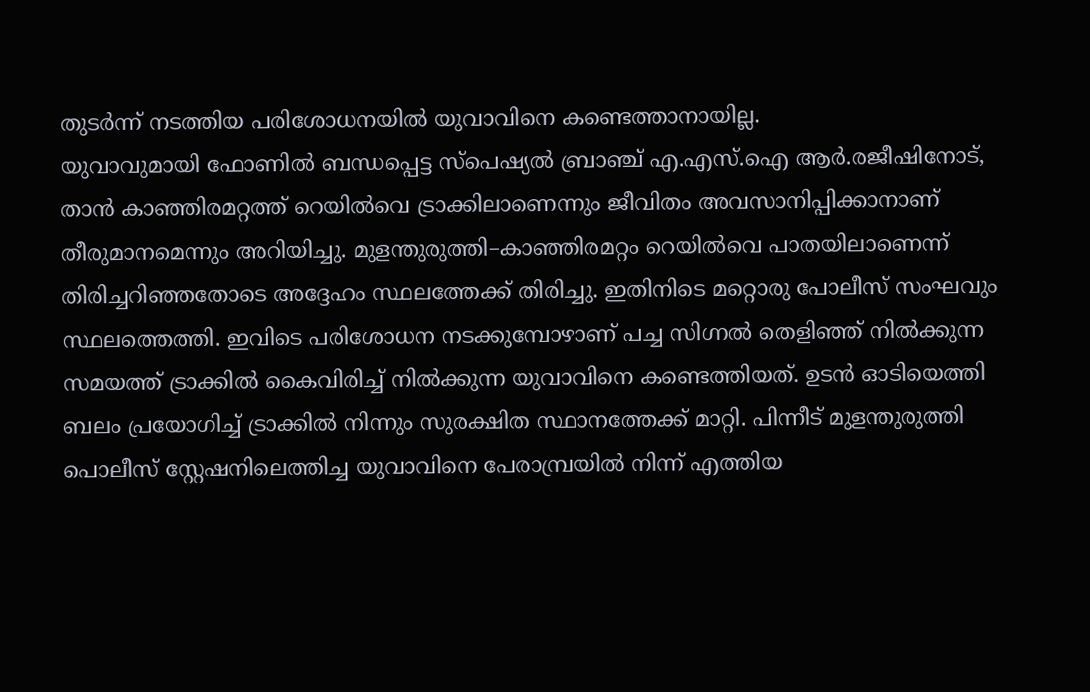തുടർന്ന് നടത്തിയ പരിശോധനയിൽ യുവാവിനെ കണ്ടെത്താനായില്ല.
യുവാവുമായി ഫോണിൽ ബന്ധപ്പെട്ട സ്പെഷ്യൽ ബ്രാഞ്ച് എ.എസ്.ഐ ആർ.രജീഷിനോട്, താൻ കാഞ്ഞിരമറ്റത്ത് റെയിൽവെ ട്രാക്കിലാണെന്നും ജീവിതം അവസാനിപ്പിക്കാനാണ് തീരുമാനമെന്നും അറിയിച്ചു. മുളന്തുരുത്തി–കാഞ്ഞിരമറ്റം റെയിൽവെ പാതയിലാണെന്ന് തിരിച്ചറിഞ്ഞതോടെ അദ്ദേഹം സ്ഥലത്തേക്ക് തിരിച്ചു. ഇതിനിടെ മറ്റൊരു പോലീസ് സംഘവും സ്ഥലത്തെത്തി. ഇവിടെ പരിശോധന നടക്കുമ്പോഴാണ് പച്ച സിഗ്നൽ തെളിഞ്ഞ് നിൽക്കുന്ന സമയത്ത് ട്രാക്കിൽ കൈവിരിച്ച് നിൽക്കുന്ന യുവാവിനെ കണ്ടെത്തിയത്. ഉടൻ ഓടിയെത്തി ബലം പ്രയോഗിച്ച് ട്രാക്കിൽ നിന്നും സുരക്ഷിത സ്ഥാനത്തേക്ക് മാറ്റി. പിന്നീട് മുളന്തുരുത്തി പൊലീസ് സ്റ്റേഷനിലെത്തിച്ച യുവാവിനെ പേരാമ്പ്രയിൽ നിന്ന് എത്തിയ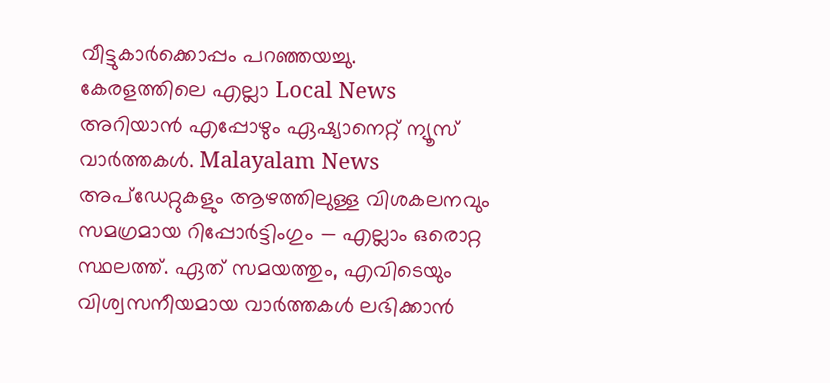വീട്ടുകാർക്കൊപ്പം പറഞ്ഞയച്ചു.
കേരളത്തിലെ എല്ലാ Local News അറിയാൻ എപ്പോഴും ഏഷ്യാനെറ്റ് ന്യൂസ് വാർത്തകൾ. Malayalam News അപ്ഡേറ്റുകളും ആഴത്തിലുള്ള വിശകലനവും സമഗ്രമായ റിപ്പോർട്ടിംഗും — എല്ലാം ഒരൊറ്റ സ്ഥലത്ത്. ഏത് സമയത്തും, എവിടെയും വിശ്വസനീയമായ വാർത്തകൾ ലഭിക്കാൻ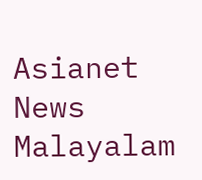Asianet News Malayalam